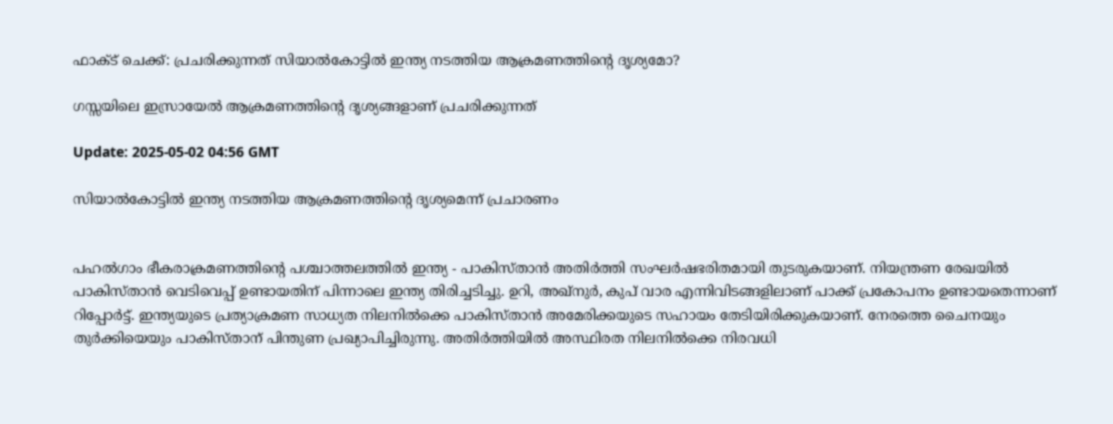ഫാക്ട് ചെക്ക്: പ്രചരിക്കുന്നത് സിയാൽകോട്ടിൽ ഇന്ത്യ നടത്തിയ ആക്രമണത്തിന്റെ ദൃശ്യമോ?

ഗസ്സയിലെ ഇസ്രായേൽ ആക്രമണത്തിന്റെ ദൃശ്യങ്ങളാണ് പ്രചരിക്കുന്നത്

Update: 2025-05-02 04:56 GMT

സിയാൽകോട്ടിൽ ഇന്ത്യ നടത്തിയ ആക്രമണത്തിന്റെ ദൃശ്യമെന്ന് പ്രചാരണം


പഹൽഗാം ഭീകരാക്രമണത്തിന്റെ പശ്ചാത്തലത്തിൽ ഇന്ത്യ - പാകിസ്താൻ അതിർത്തി സംഘർഷഭരിതമായി തുടരുകയാണ്. നിയന്ത്രണ രേഖയിൽ പാകിസ്താൻ വെടിവെപ്പ് ഉണ്ടായതിന് പിന്നാലെ ഇന്ത്യ തിരിച്ചടിച്ചു. ഉറി, അഖ്നുർ, കുപ് വാര എന്നിവിടങ്ങളിലാണ് പാക്ക് പ്രകോപനം ഉണ്ടായതെന്നാണ് റിപ്പോർട്ട്. ഇന്ത്യയുടെ പ്രത്യാക്രമണ സാധ്യത നിലനിൽക്കെ പാകിസ്താൻ അമേരിക്കയുടെ സഹായം തേടിയിരിക്കുകയാണ്. നേരത്തെ ചൈനയും തുർക്കിയെയും പാകിസ്താന് പിന്തുണ പ്രഖ്യാപിച്ചിരുന്നു. അതിർത്തിയിൽ അസ്ഥിരത നിലനിൽക്കെ നിരവധി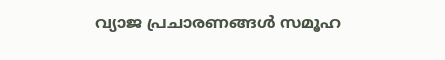വ്യാജ പ്രചാരണങ്ങൾ സമൂഹ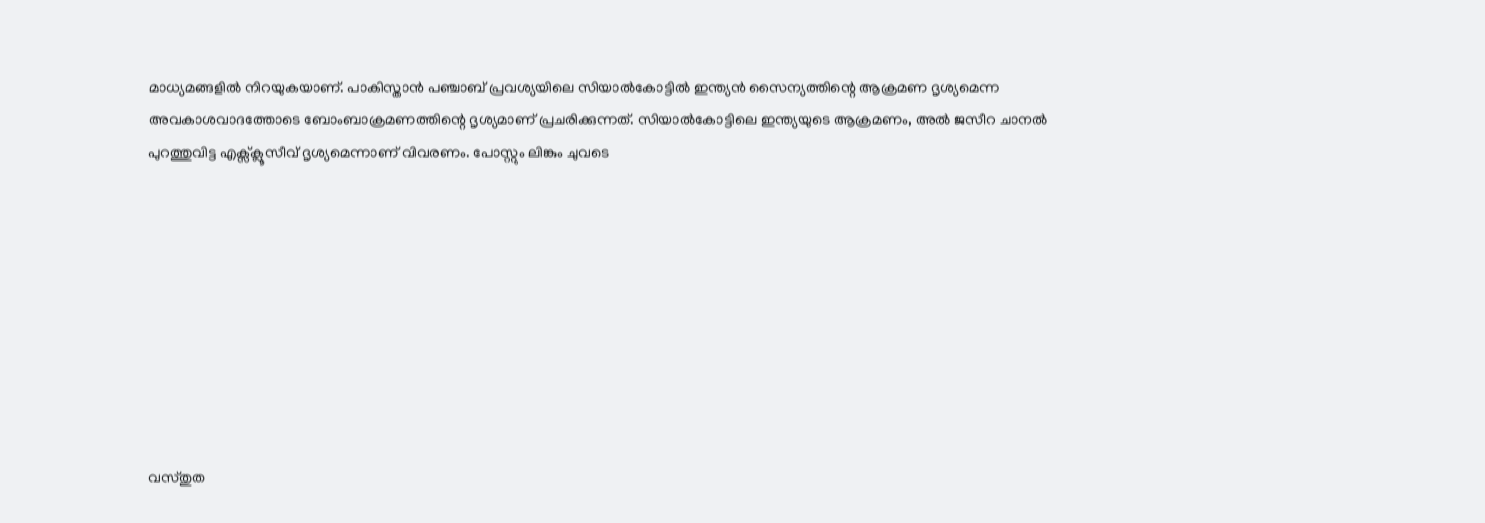മാധ്യമങ്ങളിൽ നിറയുകയാണ്. പാകിസ്താൻ പഞ്ചാബ് പ്രവശ്യയിലെ സിയാൽകോട്ടിൽ ഇന്ത്യൻ സൈന്യത്തിന്റെ ആക്രമണ ദൃശ്യമെന്ന അവകാശവാദത്തോടെ ബോംബാക്രമണത്തിന്റെ ദൃശ്യമാണ് പ്രചരിക്കുന്നത്. സിയാൽകോട്ടിലെ ഇന്ത്യയുടെ ആക്രമണം, അൽ ജസീറ ചാനൽ പുറത്തുവിട്ട എക്സ്ക്ലൂസീവ് ദൃശ്യമെന്നാണ് വിവരണം. പോസ്റ്റും ലിങ്കും ചുവടെ









വസ്തുത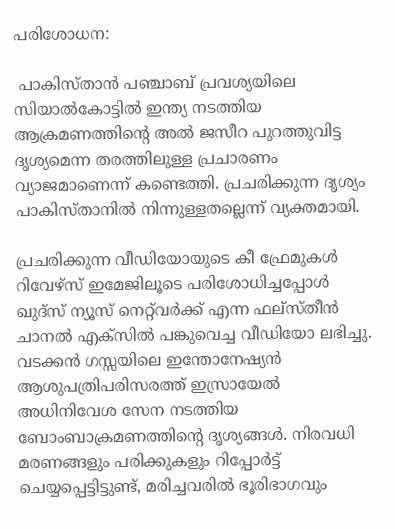പരിശോധന:

 പാകിസ്താൻ പഞ്ചാബ് പ്രവശ്യയിലെ സിയാൽകോട്ടിൽ ഇന്ത്യ നടത്തിയ ആക്രമണത്തിന്റെ അൽ ജസീറ പുറത്തുവിട്ട ദൃശ്യമെന്ന തരത്തിലുള്ള പ്രചാരണം വ്യാജമാണെന്ന് കണ്ടെത്തി. പ്രചരിക്കുന്ന ദൃശ്യം പാകിസ്താനിൽ നിന്നുള്ളതല്ലെന്ന് വ്യക്തമായി.

പ്രചരിക്കുന്ന വീഡിയോയുടെ കീ ഫ്രേമുകൾ റിവേഴ്സ് ഇമേജിലൂടെ പരിശോധിച്ചപ്പോൾ ഖുദ്സ് ന്യൂസ് നെറ്റ്‌വർക്ക് എന്ന ഫല്സ്തീൻ ചാനൽ എക്സിൽ പങ്കുവെച്ച വീഡിയോ ലഭിച്ചു. വടക്കൻ ഗസ്സയിലെ ഇന്തോനേഷ്യൻ ആശുപത്രിപരിസരത്ത് ഇസ്രായേൽ അധിനിവേശ സേന നടത്തിയ ബോംബാക്രമണത്തിന്റെ ദൃശ്യങ്ങൾ. നിരവധി മരണങ്ങളും പരിക്കുകളും റിപ്പോർട്ട് ചെയ്യപ്പെട്ടിട്ടുണ്ട്, മരിച്ചവരിൽ ഭൂരിഭാഗവും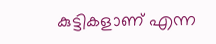കുട്ടികളാണ് എന്ന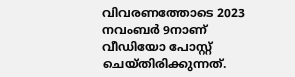വിവരണത്തോടെ 2023 നവംബർ 9നാണ് വീഡിയോ പോസ്റ്റ് ചെയ്തിരിക്കുന്നത്.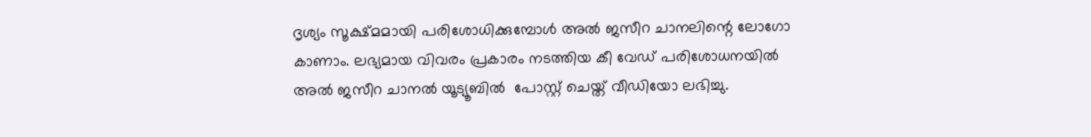ദൃശ്യം സൂക്ഷ്മമായി പരിശോധിക്കുമ്പോൾ അൽ ജസീറ ചാനലിന്റെ ലോഗോ കാണാം. ലഭ്യമായ വിവരം പ്രകാരം നടത്തിയ കീ വേഡ് പരിശോധനയിൽ അൽ ജസീറ ചാനൽ യൂട്യൂബിൽ  പോസ്റ്റ് ചെയ്ത് വീഡിയോ ലഭിച്ചു.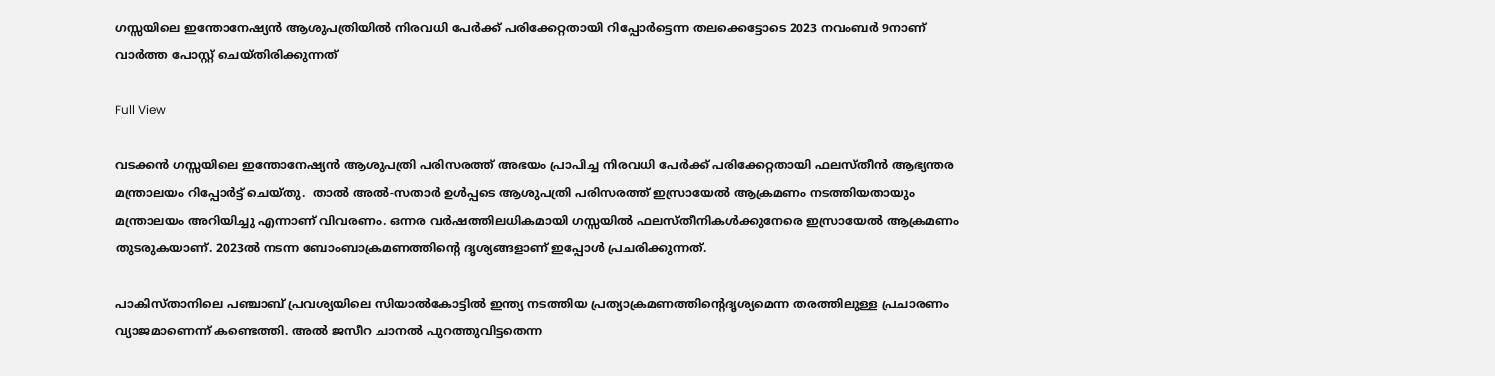ഗസ്സയിലെ ഇന്തോനേഷ്യൻ ആശുപത്രിയിൽ നിരവധി പേർക്ക് പരിക്കേറ്റതായി റിപ്പോർട്ടെന്ന തലക്കെട്ടോടെ 2023 നവംബർ 9നാണ് വാർത്ത പോസ്റ്റ് ചെയ്തിരിക്കുന്നത്

Full View

വടക്കൻ ഗസ്സയിലെ ഇന്തോനേഷ്യൻ ആശുപത്രി പരിസരത്ത് അഭയം പ്രാപിച്ച നിരവധി പേർക്ക് പരിക്കേറ്റതായി ഫലസ്തീൻ ആഭ്യന്തര മന്ത്രാലയം റിപ്പോർട്ട് ചെയ്തു.  താൽ അൽ-സതാർ ഉൾപ്പടെ ആശുപത്രി പരിസരത്ത് ഇസ്രായേൽ ആക്രമണം നടത്തിയതായും മന്ത്രാലയം അറിയിച്ചു എന്നാണ് വിവരണം. ഒന്നര വർഷത്തിലധികമായി ഗസ്സയിൽ ഫലസ്തീനികൾക്കുനേരെ ഇസ്രായേൽ ആക്രമണം തുടരുകയാണ്. 2023ൽ നടന്ന ബോംബാക്രമണത്തിന്റെ ദൃശ്യങ്ങളാണ് ഇപ്പോൾ പ്രചരിക്കുന്നത്.

പാകിസ്താനിലെ പഞ്ചാബ് പ്രവശ്യയിലെ സിയാൽകോട്ടിൽ ഇന്ത്യ നടത്തിയ പ്രത്യാക്രമണത്തിന്റെദൃശ്യമെന്ന തരത്തിലുള്ള പ്രചാരണം വ്യാജമാണെന്ന് കണ്ടെത്തി. അൽ ജസീറ ചാനൽ പുറത്തുവിട്ടതെന്ന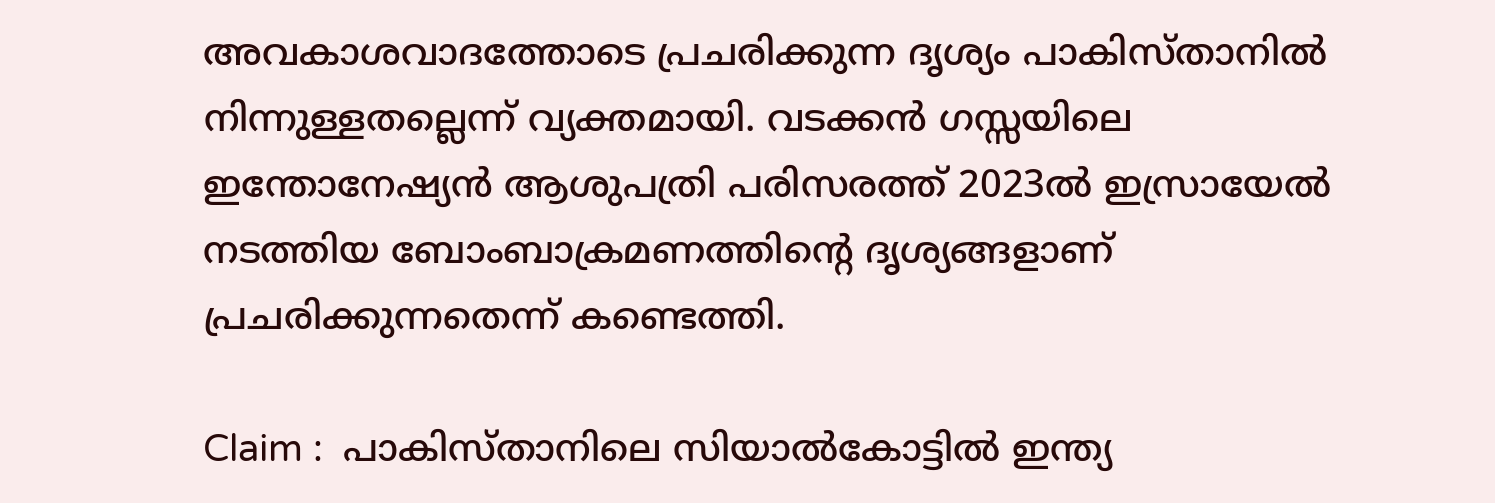അവകാശവാദത്തോടെ പ്രചരിക്കുന്ന ദൃശ്യം പാകിസ്താനിൽ നിന്നുള്ളതല്ലെന്ന് വ്യക്തമായി. വടക്കൻ ഗസ്സയിലെ ഇന്തോനേഷ്യൻ ആശുപത്രി പരിസരത്ത് 2023ൽ ഇസ്രായേൽ നടത്തിയ ബോംബാക്രമണത്തിന്റെ ദൃശ്യങ്ങളാണ് പ്രചരിക്കുന്നതെന്ന് കണ്ടെത്തി.

Claim :  പാകിസ്താനിലെ സിയാൽകോട്ടിൽ ഇന്ത്യ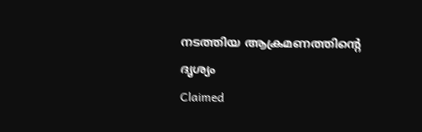നടത്തിയ ആക്രമണത്തിന്റെ ദൃശ്യം
Claimed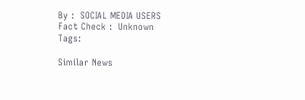By :  SOCIAL MEDIA USERS
Fact Check :  Unknown
Tags:

Similar News